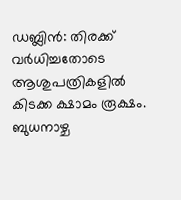ഡബ്ലിൻ: തിരക്ക് വർധിച്ചതോടെ ആശുപത്രികളിൽ കിടക്ക ക്ഷാമം രൂക്ഷം. ബുധനാഴ്ച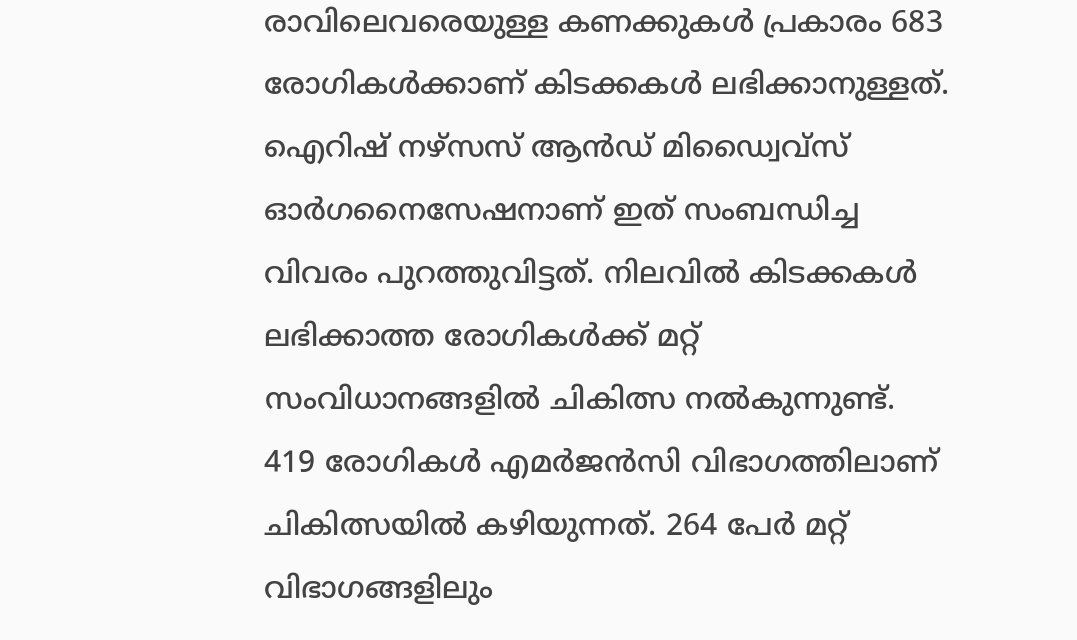രാവിലെവരെയുള്ള കണക്കുകൾ പ്രകാരം 683 രോഗികൾക്കാണ് കിടക്കകൾ ലഭിക്കാനുള്ളത്. ഐറിഷ് നഴ്സസ് ആൻഡ് മിഡ്വൈവ്സ് ഓർഗനൈസേഷനാണ് ഇത് സംബന്ധിച്ച വിവരം പുറത്തുവിട്ടത്. നിലവിൽ കിടക്കകൾ ലഭിക്കാത്ത രോഗികൾക്ക് മറ്റ് സംവിധാനങ്ങളിൽ ചികിത്സ നൽകുന്നുണ്ട്.
419 രോഗികൾ എമർജൻസി വിഭാഗത്തിലാണ് ചികിത്സയിൽ കഴിയുന്നത്. 264 പേർ മറ്റ് വിഭാഗങ്ങളിലും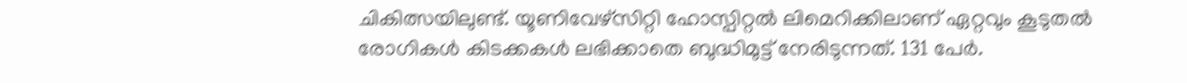ചികിത്സയിലുണ്ട്. യൂണിവേഴ്സിറ്റി ഹോസ്പിറ്റൽ ലിമെറിക്കിലാണ് ഏറ്റവും കൂടുതൽ രോഗികൾ കിടക്കകൾ ലഭിക്കാതെ ബുദ്ധിമുട്ട് നേരിടുന്നത്. 131 പേർ.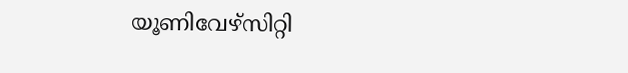യൂണിവേഴ്സിറ്റി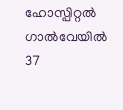ഹോസ്പിറ്റൽ ഗാൽവേയിൽ 37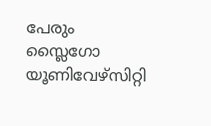പേരും സ്ലൈഗോ യൂണിവേഴ്സിറ്റി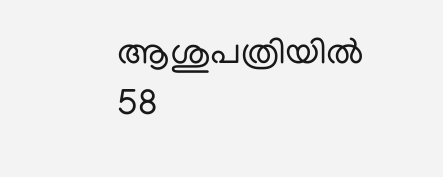ആശുപത്രിയിൽ 58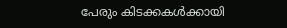പേരും കിടക്കകൾക്കായി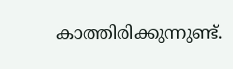കാത്തിരിക്കുന്നുണ്ട്.